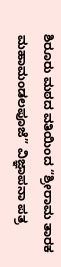ಶಿರೂರು ಮಠದ ವತಿಯಿಂದ “ಶ್ರೀರಾಮ ತಾರಕ ಮಹಾಮಂಡಲಪೂಜೆ” ವಿಜ್ಞಾಪನಾ ಪತ್ರ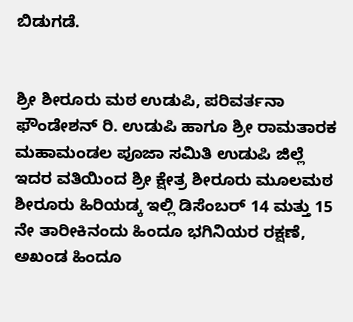ಬಿಡುಗಡೆ.


ಶ್ರೀ ಶೀರೂರು ಮಠ ಉಡುಪಿ, ಪರಿವರ್ತನಾ ಫೌಂಡೇಶನ್ ರಿ. ಉಡುಪಿ ಹಾಗೂ ಶ್ರೀ ರಾಮತಾರಕ ಮಹಾಮಂಡಲ ಪೂಜಾ ಸಮಿತಿ ಉಡುಪಿ ಜಿಲ್ಲೆ ಇದರ ವತಿಯಿಂದ ಶ್ರೀ ಕ್ಷೇತ್ರ ಶೀರೂರು ಮೂಲ‌ಮಠ ಶೀರೂರು ಹಿರಿಯಡ್ಕ ಇಲ್ಲಿ ಡಿಸೆಂಬರ್ 14 ಮತ್ತು 15 ನೇ ತಾರೀಕಿನಂದು ಹಿಂದೂ ಭಗಿನಿಯರ ರಕ್ಷಣೆ, ಅಖಂಡ ಹಿಂದೂ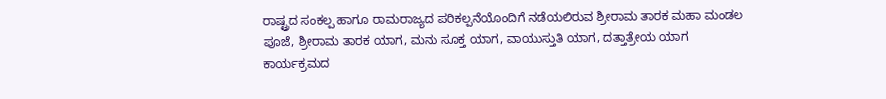ರಾಷ್ಟ್ರದ ಸಂಕಲ್ಪ ಹಾಗೂ ರಾಮರಾಜ್ಯದ ಪರಿಕಲ್ಪನೆಯೊಂದಿಗೆ ನಡೆಯಲಿರುವ ಶ್ರೀರಾಮ ತಾರಕ‌ ಮಹಾ ಮಂಡಲ ಪೂಜೆ, ಶ್ರೀರಾಮ ತಾರಕ ಯಾಗ, ಮನು ಸೂಕ್ತ ಯಾಗ, ವಾಯುಸ್ತುತಿ ಯಾಗ, ದತ್ತಾತ್ರೇಯ ಯಾಗ  ಕಾರ್ಯಕ್ರಮದ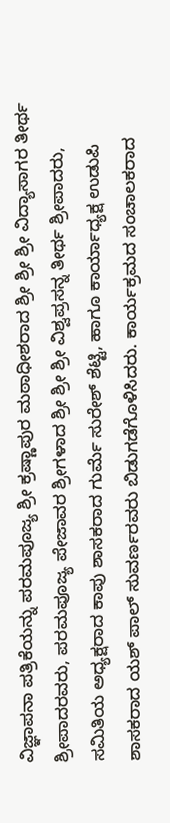ವಿಜ್ಞಾಪನಾ ಪತ್ರಿಕೆಯನ್ನು ಪರಮಪೂಜ್ಯ ಶ್ರೀ ಕ್ರಷ್ಣಾಪುರ ಮಠಾಧೀಶರಾದ ಶ್ರೀ ಶ್ರೀ ಶ್ರೀ ವಿದ್ಯಾಸಾಗರ ತೀರ್ಥ ಶ್ರೀಪಾದರವರು, ಪರಮಪೂಜ್ಯ ಪೇಜಾವರ ಶ್ರೀಗಳಾದ ಶ್ರೀ ಶ್ರೀ ಶ್ರೀ ವಿಶ್ವಪ್ರಸನ್ನ ತೀರ್ಥ ಶ್ರೀಪಾದರು, ಸಮಿತಿಯ ಅಧ್ಯಕ್ಷರಾದ ಕಾಪು ಶಾಸಕರಾದ ಗುರ್ಮೆ ಸುರೇಶ್ ಶೆಟ್ಟಿ, ಹಾಗೂ ಕಾರ್ಯಾಧ್ಯಕ್ಷ ಉಡುಪಿ ಶಾಸಕರಾದ ಯಶ್ ಪಾಲ್ ಸುವರ್ಣರವರು ಬಿಡುಗಡೆಗೊಳಿಸಿದರು. ಕಾರ್ಯಕ್ರಮದ ಸಂಚಾಲಕರಾದ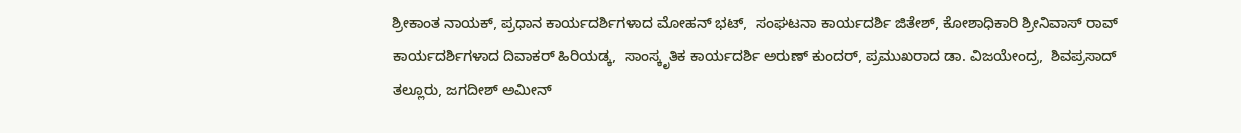ಶ್ರೀಕಾಂತ ನಾಯಕ್, ಪ್ರಧಾನ ಕಾರ್ಯದರ್ಶಿಗಳಾದ ಮೋಹನ್ ಭಟ್,  ಸಂಘಟನಾ ಕಾರ್ಯದರ್ಶಿ ಜಿತೇಶ್, ಕೋಶಾಧಿಕಾರಿ ಶ್ರೀನಿವಾಸ್ ರಾವ್ ಕಾರ್ಯದರ್ಶಿಗಳಾದ ದಿವಾಕರ್ ಹಿರಿಯಡ್ಕ,  ಸಾಂಸ್ಕೃತಿಕ ಕಾರ್ಯದರ್ಶಿ ಅರುಣ್ ಕುಂದರ್, ಪ್ರಮುಖರಾದ ಡಾ. ವಿಜಯೇಂದ್ರ,  ಶಿವಪ್ರಸಾದ್ ತಲ್ಲೂರು, ಜಗದೀಶ್ ಅಮೀನ್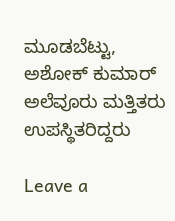ಮೂಡಬೆಟ್ಟು, ಅಶೋಕ್ ಕುಮಾರ್ ಅಲೆವೂರು ಮತ್ತಿತರು ಉಪಸ್ಥಿತರಿದ್ದರು ‌

Leave a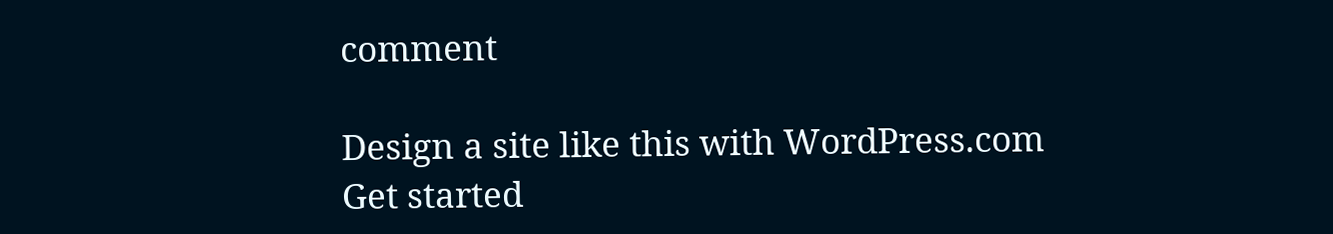comment

Design a site like this with WordPress.com
Get started